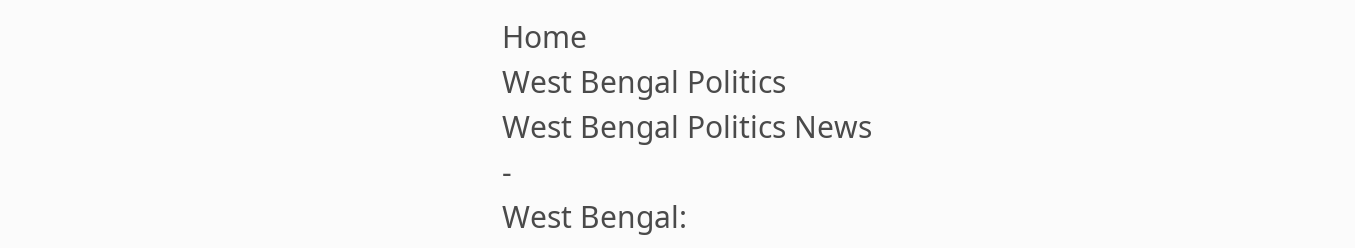Home
West Bengal Politics
West Bengal Politics News
-
West Bengal: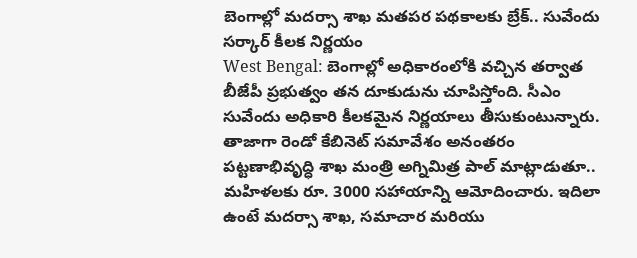బెంగాల్లో మదర్సా శాఖ మతపర పథకాలకు బ్రేక్.. సువేందు సర్కార్ కీలక నిర్ణయం
West Bengal: బెంగాల్లో అధికారంలోకి వచ్చిన తర్వాత బీజేపీ ప్రభుత్వం తన దూకుడును చూపిస్తోంది. సీఎం సువేందు అధికారి కీలకమైన నిర్ణయాలు తీసుకుంటున్నారు. తాజాగా రెండో కేబినెట్ సమావేశం అనంతరం పట్టణాభివృద్ధి శాఖ మంత్రి అగ్నిమిత్ర పాల్ మాట్లాడుతూ.. మహిళలకు రూ. 3000 సహాయాన్ని ఆమోదించారు. ఇదిలా ఉంటే మదర్సా శాఖ, సమాచార మరియు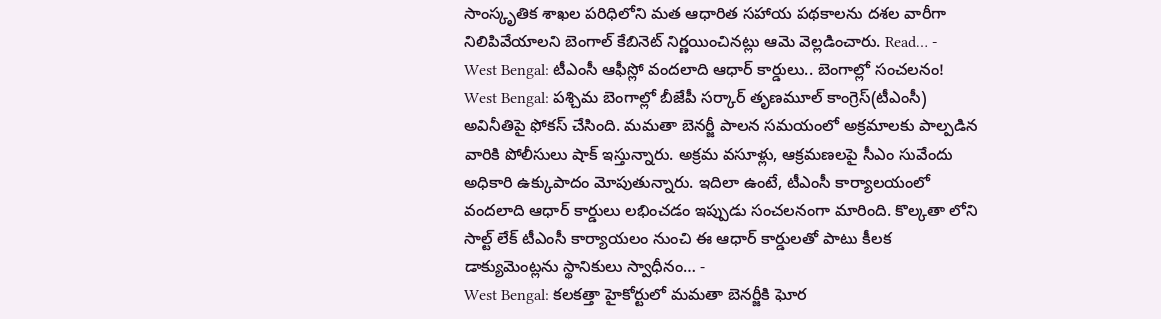సాంస్కృతిక శాఖల పరిధిలోని మత ఆధారిత సహాయ పథకాలను దశల వారీగా నిలిపివేయాలని బెంగాల్ కేబినెట్ నిర్ణయించినట్లు ఆమె వెల్లడించారు. Read… -
West Bengal: టీఎంసీ ఆఫీస్లో వందలాది ఆధార్ కార్డులు.. బెంగాల్లో సంచలనం!
West Bengal: పశ్చిమ బెంగాల్లో బీజేపీ సర్కార్ తృణమూల్ కాంగ్రెస్(టీఎంసీ) అవినీతిపై ఫోకస్ చేసింది. మమతా బెనర్జీ పాలన సమయంలో అక్రమాలకు పాల్పడిన వారికి పోలీసులు షాక్ ఇస్తున్నారు. అక్రమ వసూళ్లు, ఆక్రమణలపై సీఎం సువేందు అధికారి ఉక్కుపాదం మోపుతున్నారు. ఇదిలా ఉంటే, టీఎంసీ కార్యాలయంలో వందలాది ఆధార్ కార్డులు లభించడం ఇప్పుడు సంచలనంగా మారింది. కొల్కతా లోని సాల్ట్ లేక్ టీఎంసీ కార్యాయలం నుంచి ఈ ఆధార్ కార్డులతో పాటు కీలక డాక్యుమెంట్లను స్థానికులు స్వాధీనం… -
West Bengal: కలకత్తా హైకోర్టులో మమతా బెనర్జీకి ఘోర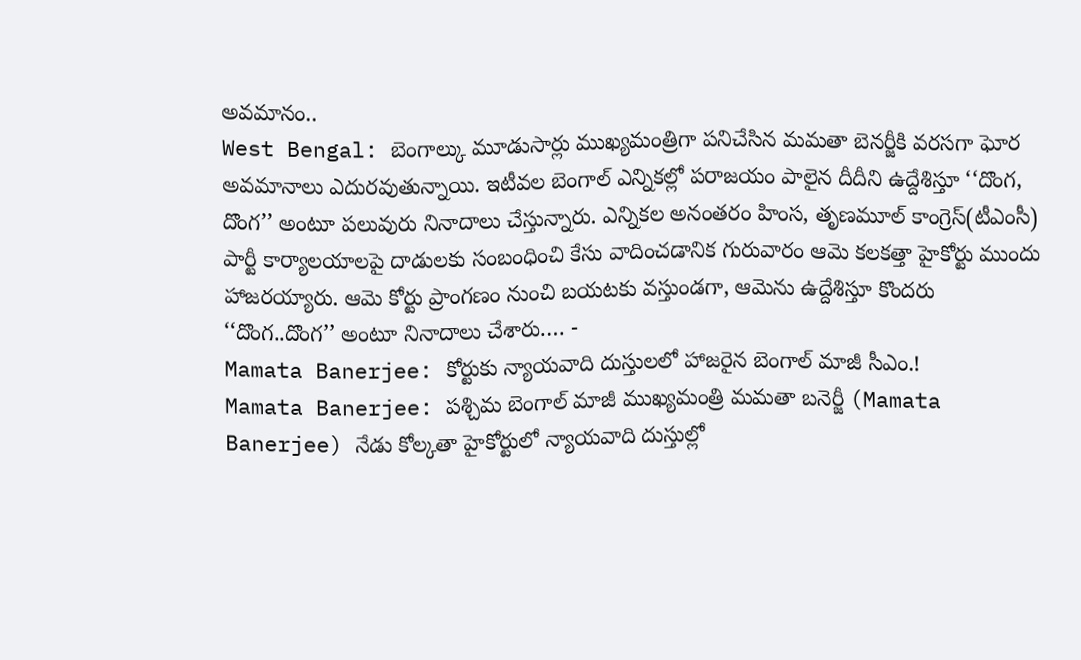అవమానం..
West Bengal: బెంగాల్కు మూడుసార్లు ముఖ్యమంత్రిగా పనిచేసిన మమతా బెనర్జీకి వరసగా ఘోర అవమానాలు ఎదురవుతున్నాయి. ఇటీవల బెంగాల్ ఎన్నికల్లో పరాజయం పాలైన దీదీని ఉద్దేశిస్తూ ‘‘దొంగ, దొంగ’’ అంటూ పలువురు నినాదాలు చేస్తున్నారు. ఎన్నికల అనంతరం హింస, తృణమూల్ కాంగ్రెస్(టీఎంసీ) పార్టీ కార్యాలయాలపై దాడులకు సంబంధించి కేసు వాదించడానిక గురువారం ఆమె కలకత్తా హైకోర్టు ముందు హాజరయ్యారు. ఆమె కోర్టు ప్రాంగణం నుంచి బయటకు వస్తుండగా, ఆమెను ఉద్దేశిస్తూ కొందరు ‘‘దొంగ..దొంగ’’ అంటూ నినాదాలు చేశారు.… -
Mamata Banerjee: కోర్టుకు న్యాయవాది దుస్తులలో హాజరైన బెంగాల్ మాజీ సీఎం.!
Mamata Banerjee: పశ్చిమ బెంగాల్ మాజీ ముఖ్యమంత్రి మమతా బనెర్జీ (Mamata Banerjee) నేడు కోల్కతా హైకోర్టులో న్యాయవాది దుస్తుల్లో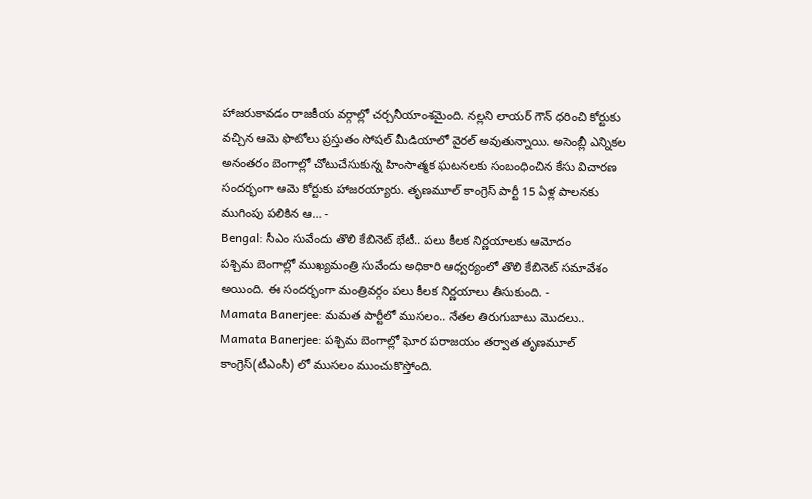హాజరుకావడం రాజకీయ వర్గాల్లో చర్చనీయాంశమైంది. నల్లని లాయర్ గౌన్ ధరించి కోర్టుకు వచ్చిన ఆమె ఫొటోలు ప్రస్తుతం సోషల్ మీడియాలో వైరల్ అవుతున్నాయి. అసెంబ్లీ ఎన్నికల అనంతరం బెంగాల్లో చోటుచేసుకున్న హింసాత్మక ఘటనలకు సంబంధించిన కేసు విచారణ సందర్భంగా ఆమె కోర్టుకు హాజరయ్యారు. తృణమూల్ కాంగ్రెస్ పార్టీ 15 ఏళ్ల పాలనకు ముగింపు పలికిన ఆ… -
Bengal: సీఎం సువేందు తొలి కేబినెట్ భేటీ.. పలు కీలక నిర్ణయాలకు ఆమోదం
పశ్చిమ బెంగాల్లో ముఖ్యమంత్రి సువేందు అధికారి ఆధ్వర్యంలో తొలి కేబినెట్ సమావేశం అయింది. ఈ సందర్భంగా మంత్రివర్గం పలు కీలక నిర్ణయాలు తీసుకుంది. -
Mamata Banerjee: మమత పార్టీలో ముసలం.. నేతల తిరుగుబాటు మొదలు..
Mamata Banerjee: పశ్చిమ బెంగాల్లో ఘోర పరాజయం తర్వాత తృణమూల్ కాంగ్రెస్(టీఎంసీ) లో ముసలం ముంచుకొస్తోంది.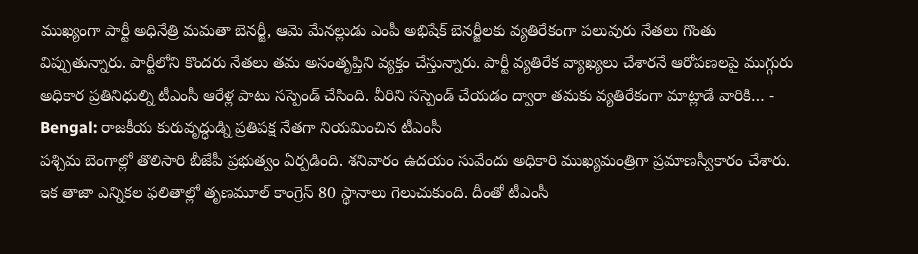ముఖ్యంగా పార్టీ అధినేత్రి మమతా బెనర్జీ, ఆమె మేనల్లుడు ఎంపీ అభిషేక్ బెనర్జీలకు వ్యతిరేకంగా పలువురు నేతలు గొంతు విప్పుతున్నారు. పార్టీలోని కొందరు నేతలు తమ అసంతృప్తిని వ్యక్తం చేస్తున్నారు. పార్టీ వ్యతిరేక వ్యాఖ్యలు చేశారనే ఆరోపణలపై ముగ్గురు అధికార ప్రతినిధుల్ని టీఎంసీ ఆరేళ్ల పాటు సస్పెండ్ చేసింది. వీరిని సస్పెండ్ చేయడం ద్వారా తమకు వ్యతిరేకంగా మాట్లాడే వారికి… -
Bengal: రాజకీయ కురువృద్ధుడ్ని ప్రతిపక్ష నేతగా నియమించిన టీఎంసీ
పశ్చిమ బెంగాల్లో తొలిసారి బీజేపీ ప్రభుత్వం ఏర్పడింది. శనివారం ఉదయం సువేందు అధికారి ముఖ్యమంత్రిగా ప్రమాణస్వీకారం చేశారు. ఇక తాజా ఎన్నికల ఫలితాల్లో తృణమూల్ కాంగ్రెస్ 80 స్థానాలు గెలుచుకుంది. దీంతో టీఎంసీ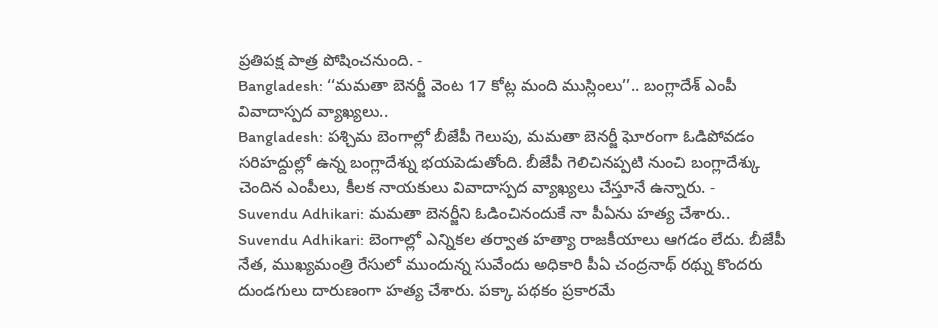ప్రతిపక్ష పాత్ర పోషించనుంది. -
Bangladesh: ‘‘మమతా బెనర్జీ వెంట 17 కోట్ల మంది ముస్లింలు’’.. బంగ్లాదేశ్ ఎంపీ వివాదాస్పద వ్యాఖ్యలు..
Bangladesh: పశ్చిమ బెంగాల్లో బీజేపీ గెలుపు, మమతా బెనర్జీ ఘోరంగా ఓడిపోవడం సరిహద్దుల్లో ఉన్న బంగ్లాదేశ్ను భయపెడుతోంది. బీజేపీ గెలిచినప్పటి నుంచి బంగ్లాదేశ్కు చెందిన ఎంపీలు, కీలక నాయకులు వివాదాస్పద వ్యాఖ్యలు చేస్తూనే ఉన్నారు. -
Suvendu Adhikari: మమతా బెనర్జీని ఓడించినందుకే నా పీఏను హత్య చేశారు..
Suvendu Adhikari: బెంగాల్లో ఎన్నికల తర్వాత హత్యా రాజకీయాలు ఆగడం లేదు. బీజేపీ నేత, ముఖ్యమంత్రి రేసులో ముందున్న సువేందు అధికారి పీఏ చంద్రనాథ్ రథ్ను కొందరు దుండగులు దారుణంగా హత్య చేశారు. పక్కా పథకం ప్రకారమే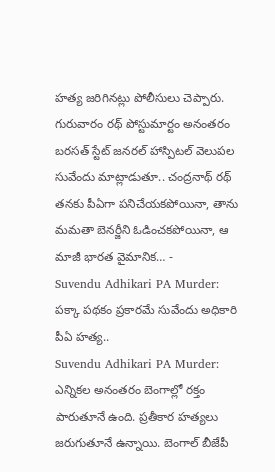హత్య జరిగినట్లు పోలీసులు చెప్పారు. గురువారం రథ్ పోస్టుమార్టం అనంతరం బరసత్ స్టేట్ జనరల్ హాస్పిటల్ వెలుపల సువేందు మాట్లాడుతూ.. చంద్రనాథ్ రథ్ తనకు పీఏగా పనిచేయకపోయినా, తాను మమతా బెనర్జీని ఓడించకపోయినా, ఆ మాజీ భారత వైమానిక… -
Suvendu Adhikari PA Murder: పక్కా పథకం ప్రకారమే సువేందు అధికారి పీఏ హత్య..
Suvendu Adhikari PA Murder: ఎన్నికల అనంతరం బెంగాల్లో రక్తం పారుతూనే ఉంది. ప్రతీకార హత్యలు జరుగుతూనే ఉన్నాయి. బెంగాల్ బీజేపీ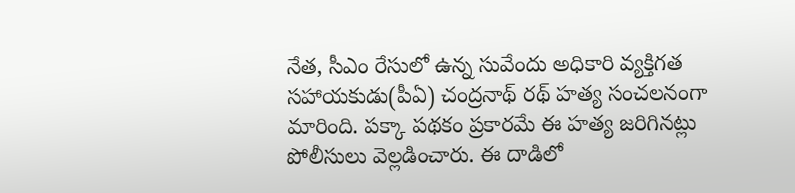నేత, సీఎం రేసులో ఉన్న సువేందు అధికారి వ్యక్తిగత సహాయకుడు(పీఏ) చంద్రనాథ్ రథ్ హత్య సంచలనంగా మారింది. పక్కా పథకం ప్రకారమే ఈ హత్య జరిగినట్లు పోలీసులు వెల్లడించారు. ఈ దాడిలో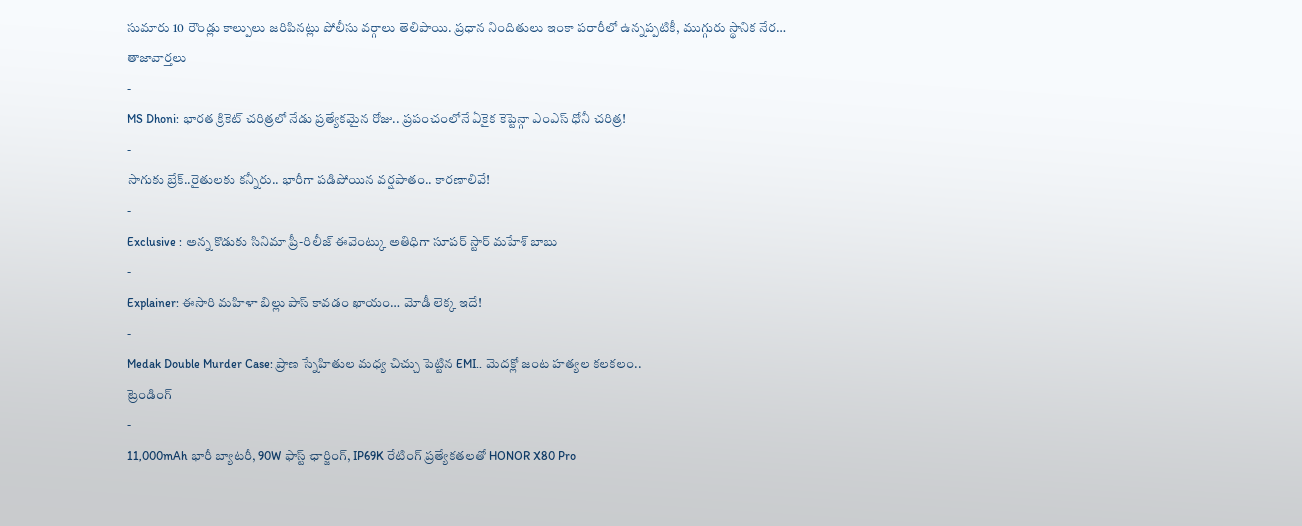సుమారు 10 రౌండ్లు కాల్పులు జరిపినట్లు పోలీసు వర్గాలు తెలిపాయి. ప్రధాన నిందితులు ఇంకా పరారీలో ఉన్నప్పటికీ, ముగ్గురు స్థానిక నేర…
తాజావార్తలు
-
MS Dhoni: భారత క్రికెట్ చరిత్రలో నేడు ప్రత్యేకమైన రోజు.. ప్రపంచంలోనే ఏకైక కెప్టెన్గా ఎంఎస్ ధోనీ చరిత్ర!
-
సాగుకు బ్రేక్..రైతులకు కన్నీరు.. భారీగా పడిపోయిన వర్షపాతం.. కారణాలివే!
-
Exclusive : అన్న కొడుకు సినిమా ప్రీ-రిలీజ్ ఈవెంట్కు అతిధిగా సూపర్ స్టార్ మహేశ్ బాబు
-
Explainer: ఈసారి మహిళా బిల్లు పాస్ కావడం ఖాయం… మోడీ లెక్క ఇదే!
-
Medak Double Murder Case: ప్రాణ స్నేహితుల మధ్య చిచ్చు పెట్టిన EMI.. మెదక్లో జంట హత్యల కలకలం..
ట్రెండింగ్
-
11,000mAh భారీ బ్యాటరీ, 90W ఫాస్ట్ ఛార్జింగ్, IP69K రేటింగ్ ప్రత్యేకతలతో HONOR X80 Pro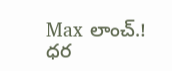Max లాంచ్.! ధర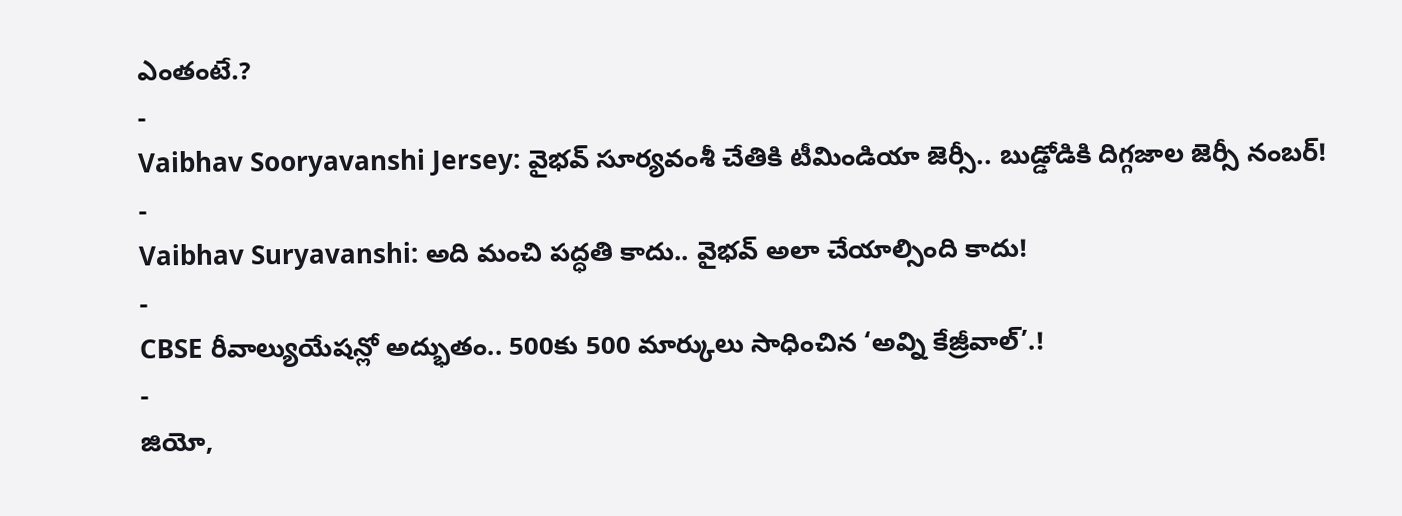ఎంతంటే.?
-
Vaibhav Sooryavanshi Jersey: వైభవ్ సూర్యవంశీ చేతికి టీమిండియా జెర్సీ.. బుడ్డోడికి దిగ్గజాల జెర్సీ నంబర్!
-
Vaibhav Suryavanshi: అది మంచి పద్ధతి కాదు.. వైభవ్ అలా చేయాల్సింది కాదు!
-
CBSE రీవాల్యుయేషన్లో అద్భుతం.. 500కు 500 మార్కులు సాధించిన ‘అవ్ని కేజ్రీవాల్’.!
-
జియో,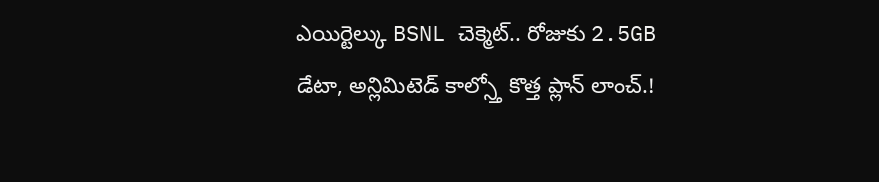ఎయిర్టెల్కు BSNL చెక్మెట్.. రోజుకు 2.5GB డేటా, అన్లిమిటెడ్ కాల్స్తో కొత్త ప్లాన్ లాంచ్.!